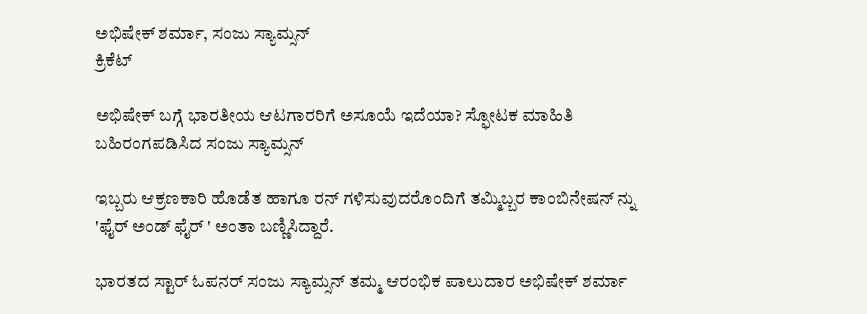ಅಭಿಷೇಕ್ ಶರ್ಮಾ, ಸಂಜು ಸ್ಯಾಮ್ಸನ್
ಕ್ರಿಕೆಟ್

ಅಭಿಷೇಕ್ ಬಗ್ಗೆ ಭಾರತೀಯ ಆಟಗಾರರಿಗೆ ಅಸೂಯೆ ಇದೆಯಾ? ಸ್ಫೋಟಕ ಮಾಹಿತಿ ಬಹಿರಂಗಪಡಿಸಿದ ಸಂಜು ಸ್ಯಾಮ್ಸನ್

ಇಬ್ಬರು ಆಕ್ರಣಕಾರಿ ಹೊಡೆತ ಹಾಗೂ ರನ್ ಗಳಿಸುವುದರೊಂದಿಗೆ ತಮ್ಮಿಬ್ಬರ ಕಾಂಬಿನೇಷನ್ ನ್ನು 'ಫೈರ್ ಅಂಡ್ ಫೈರ್ ' ಅಂತಾ ಬಣ್ಣಿಸಿದ್ದಾರೆ.

ಭಾರತದ ಸ್ಟಾರ್ ಓಪನರ್ ಸಂಜು ಸ್ಯಾಮ್ಸನ್ ತಮ್ಮ ಆರಂಭಿಕ ಪಾಲುದಾರ ಅಭಿಷೇಕ್ ಶರ್ಮಾ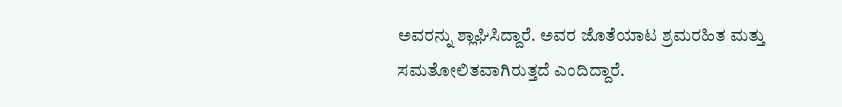ಅವರನ್ನು ಶ್ಲಾಘಿಸಿದ್ದಾರೆ. ಅವರ ಜೊತೆಯಾಟ ಶ್ರಮರಹಿತ ಮತ್ತು ಸಮತೋಲಿತವಾಗಿರುತ್ತದೆ ಎಂದಿದ್ದಾರೆ.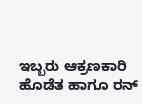ಇಬ್ಬರು ಆಕ್ರಣಕಾರಿ ಹೊಡೆತ ಹಾಗೂ ರನ್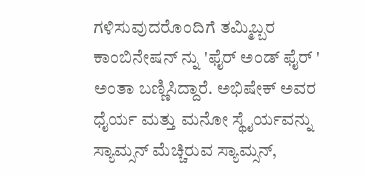ಗಳಿಸುವುದರೊಂದಿಗೆ ತಮ್ಮಿಬ್ಬರ ಕಾಂಬಿನೇಷನ್ ನ್ನು 'ಫೈರ್ ಅಂಡ್ ಫೈರ್ ' ಅಂತಾ ಬಣ್ಣಿಸಿದ್ದಾರೆ. ಅಭಿಷೇಕ್ ಅವರ ಧೈರ್ಯ ಮತ್ತು ಮನೋ ಸ್ಥೈರ್ಯವನ್ನು ಸ್ಯಾಮ್ಸನ್ ಮೆಚ್ಚಿರುವ ಸ್ಯಾಮ್ಸನ್,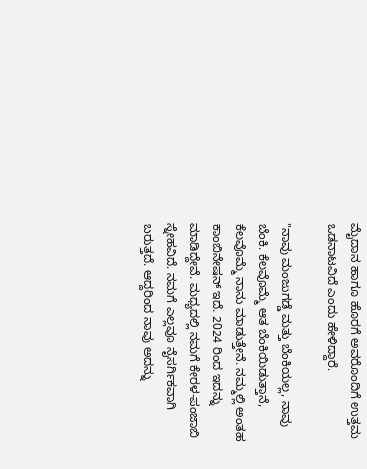ಮೈದಾನ ಹಾಗೂ ಹೊರಗೆ ಅವರೊಂದಿಗೆ ಉತ್ತಮ ಒಡನಾಟವಿದೆ ಎಂದು ಹೇಳಿದ್ದಾರೆ.

"ನಾವು ಮಂಜುಗಡ್ಡೆ ಮತ್ತು ಬೆಂಕಿಯಲ್ಲ, ನಾವು ಬೆಂಕಿ. ಕೆಲವೊಮ್ಮೆ ಆತ ಬೆಂಕಿಯಿಡುತ್ತಾನೆ, ಕೆಲವೊಮ್ಮೆ ನಾನು ಮಾಡುತ್ತೇನೆ. ನಮ್ಮಲ್ಲಿ ಅಂತಹ ಕಾಂಬಿನೇಷನ್ ಇದೆ. 2024 ರಿಂದ ಇದನ್ನು ಮಾಡಿದ್ದೇವೆ. ಮಧ್ಯದಲ್ಲಿ ನಮಗೆ ಕೇರಳ-ಪಂಜಾಬಿ ಸ್ನೇಹವಿದೆ. ನಮಗೆ ಎಲ್ಲವೂ ನೈಸರ್ಗಿಕವಾಗಿ ಬರುತ್ತದೆ. ಆದ್ದರಿಂದ ನಾವು ಅದನ್ನು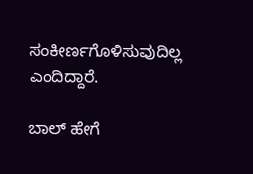ಸಂಕೀರ್ಣಗೊಳಿಸುವುದಿಲ್ಲ ಎಂದಿದ್ದಾರೆ.

ಬಾಲ್ ಹೇಗೆ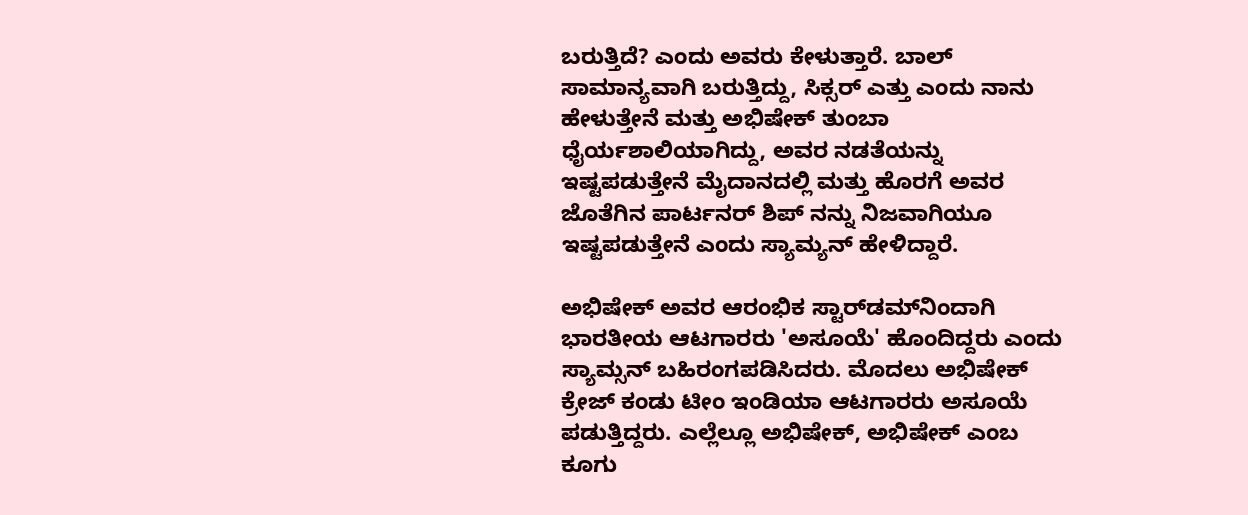ಬರುತ್ತಿದೆ? ಎಂದು ಅವರು ಕೇಳುತ್ತಾರೆ. ಬಾಲ್ ಸಾಮಾನ್ಯವಾಗಿ ಬರುತ್ತಿದ್ದು, ಸಿಕ್ಸರ್ ಎತ್ತು ಎಂದು ನಾನು ಹೇಳುತ್ತೇನೆ ಮತ್ತು ಅಭಿಷೇಕ್ ತುಂಬಾ ಧೈರ್ಯಶಾಲಿಯಾಗಿದ್ದು, ಅವರ ನಡತೆಯನ್ನು ಇಷ್ಟಪಡುತ್ತೇನೆ ಮೈದಾನದಲ್ಲಿ ಮತ್ತು ಹೊರಗೆ ಅವರ ಜೊತೆಗಿನ ಪಾರ್ಟನರ್ ಶಿಪ್ ನನ್ನು ನಿಜವಾಗಿಯೂ ಇಷ್ಟಪಡುತ್ತೇನೆ ಎಂದು ಸ್ಯಾಮ್ಯನ್ ಹೇಳಿದ್ದಾರೆ.

ಅಭಿಷೇಕ್ ಅವರ ಆರಂಭಿಕ ಸ್ಟಾರ್‌ಡಮ್‌ನಿಂದಾಗಿ ಭಾರತೀಯ ಆಟಗಾರರು 'ಅಸೂಯೆ' ಹೊಂದಿದ್ದರು ಎಂದು ಸ್ಯಾಮ್ಸನ್ ಬಹಿರಂಗಪಡಿಸಿದರು. ಮೊದಲು ಅಭಿಷೇಕ್‌ ಕ್ರೇಜ್ ಕಂಡು ಟೀಂ ಇಂಡಿಯಾ ಆಟಗಾರರು ಅಸೂಯೆ ಪಡುತ್ತಿದ್ದರು. ಎಲ್ಲೆಲ್ಲೂ ಅಭಿಷೇಕ್, ಅಭಿಷೇಕ್ ಎಂಬ ಕೂಗು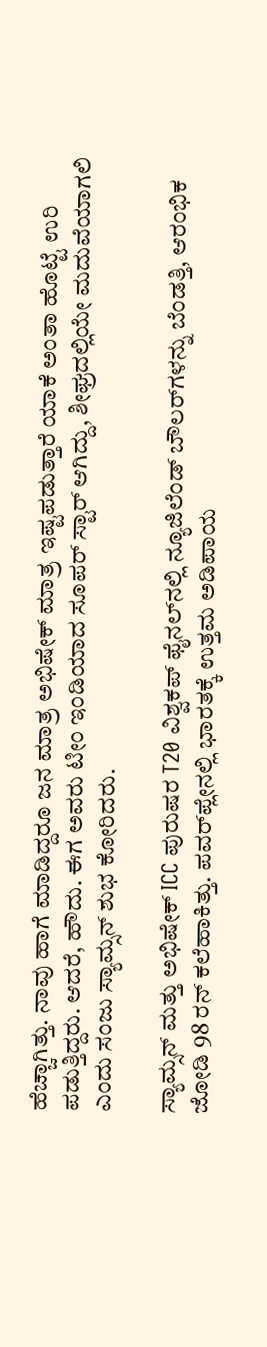ಹೆಚ್ಚಾಗಿತ್ತು. ನಾವು ಹಾಗೆ ಮಾಡಿದ್ದರೂ ಜನ ಮಾತ್ರ ಅಭಿಷೇಕ್ ಮಾತ್ರ ಇಷ್ಟಪಡುತ್ತಾರೆ ಯಾಕೆ ಅಂತಾ ಹೊಟ್ಟೆ ಉರಿ ಪಡುತ್ತಿದ್ದರು. ಆದರೆ, ಹೌದು. ಈಗ ಅವರು ಟೀಂ ಇಂಡಿಯಾದ ಸೂಪರ್ ಸ್ಟಾರ್ ಆಗಿದ್ದು, ಶೀಘ್ರದಲ್ಲಿಯೇ ಮದುವೆಯಾಗಲಿ ಎಂದು ಸಂಜು ಸ್ಯಾಮ್ಸನ್ ಶುಭ ಕೋರಿದರು.

ಸ್ಯಾಮ್ಸನ್ ಮತ್ತು ಅಭಿಷೇಕ್ ICC ಪುರುಷರ T20 ವಿಶ್ವಕಪ್ ಫೈನಲ್‌ನಲ್ಲಿ ನ್ಯೂಜಿಲೆಂಡ್ ಬೌಲರ್‌ಗಳನ್ನು ಬೆಂಡತ್ತಿ, ಆರಂಭಿಕ ಜೋಡಿ 98 ರನ್‌ ಕಲೆಹಾಕಿತ್ತು. ಪವರ್‌ಪ್ಲೇನಲ್ಲಿ ಭಾರತಕ್ಕೆ ಉತ್ತಮ ಅಡಿಪಾಯ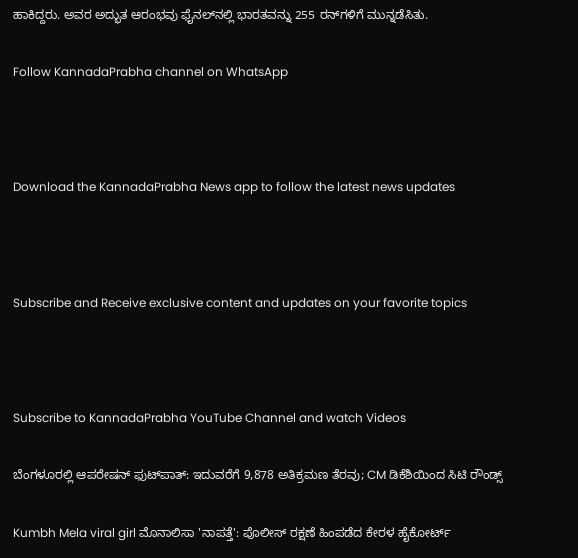ಹಾಕಿದ್ದರು. ಅವರ ಅದ್ಭುತ ಆರಂಭವು ಫೈನಲ್‌ನಲ್ಲಿ ಭಾರತವನ್ನು 255 ರನ್‌ಗಳಿಗೆ ಮುನ್ನಡೆಸಿತು.

Follow KannadaPrabha channel on WhatsApp



Download the KannadaPrabha News app to follow the latest news updates



Subscribe and Receive exclusive content and updates on your favorite topics



Subscribe to KannadaPrabha YouTube Channel and watch Videos

ಬೆಂಗಳೂರಲ್ಲಿ ಆಪರೇಷನ್‌ ಫುಟ್‌ಪಾತ್‌: ಇದುವರೆಗೆ 9,878 ಅತಿಕ್ರಮಣ ತೆರವು; CM ಡಿಕೆಶಿಯಿಂದ ಸಿಟಿ ರೌಂಡ್ಸ್

Kumbh Mela viral girl ಮೊನಾಲಿಸಾ 'ನಾಪತ್ತೆ': ಪೊಲೀಸ್ ರಕ್ಷಣೆ ಹಿಂಪಡೆದ ಕೇರಳ ಹೈಕೋರ್ಟ್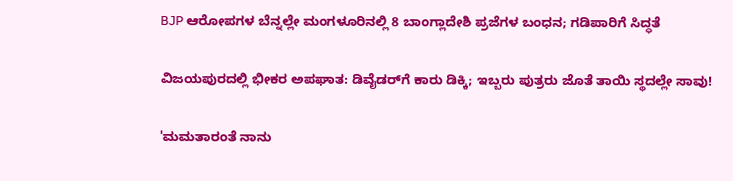BJP ಆರೋಪಗಳ ಬೆನ್ನಲ್ಲೇ ಮಂಗಳೂರಿನಲ್ಲಿ 8 ಬಾಂಗ್ಲಾದೇಶಿ ಪ್ರಜೆಗಳ ಬಂಧನ; ಗಡಿಪಾರಿಗೆ ಸಿದ್ಧತೆ

ವಿಜಯಪುರದಲ್ಲಿ ಭೀಕರ ಅಪಘಾತ: ಡಿವೈಡರ್‌ಗೆ ಕಾರು ಡಿಕ್ಕಿ; ಇಬ್ಬರು ಪುತ್ರರು ಜೊತೆ ತಾಯಿ ಸ್ಥದಲ್ಲೇ ಸಾವು!

'ಮಮತಾರಂತೆ ನಾನು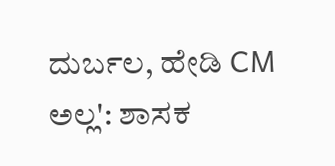ದುರ್ಬಲ, ಹೇಡಿ CM ಅಲ್ಲ': ಶಾಸಕ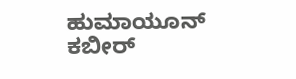ಹುಮಾಯೂನ್ ಕಬೀರ್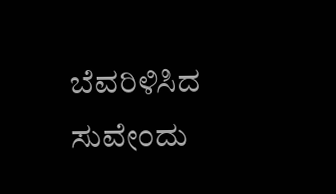ಬೆವರಿಳಿಸಿದ ಸುವೇಂದು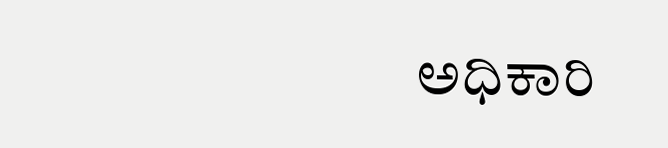ಅಧಿಕಾರಿ